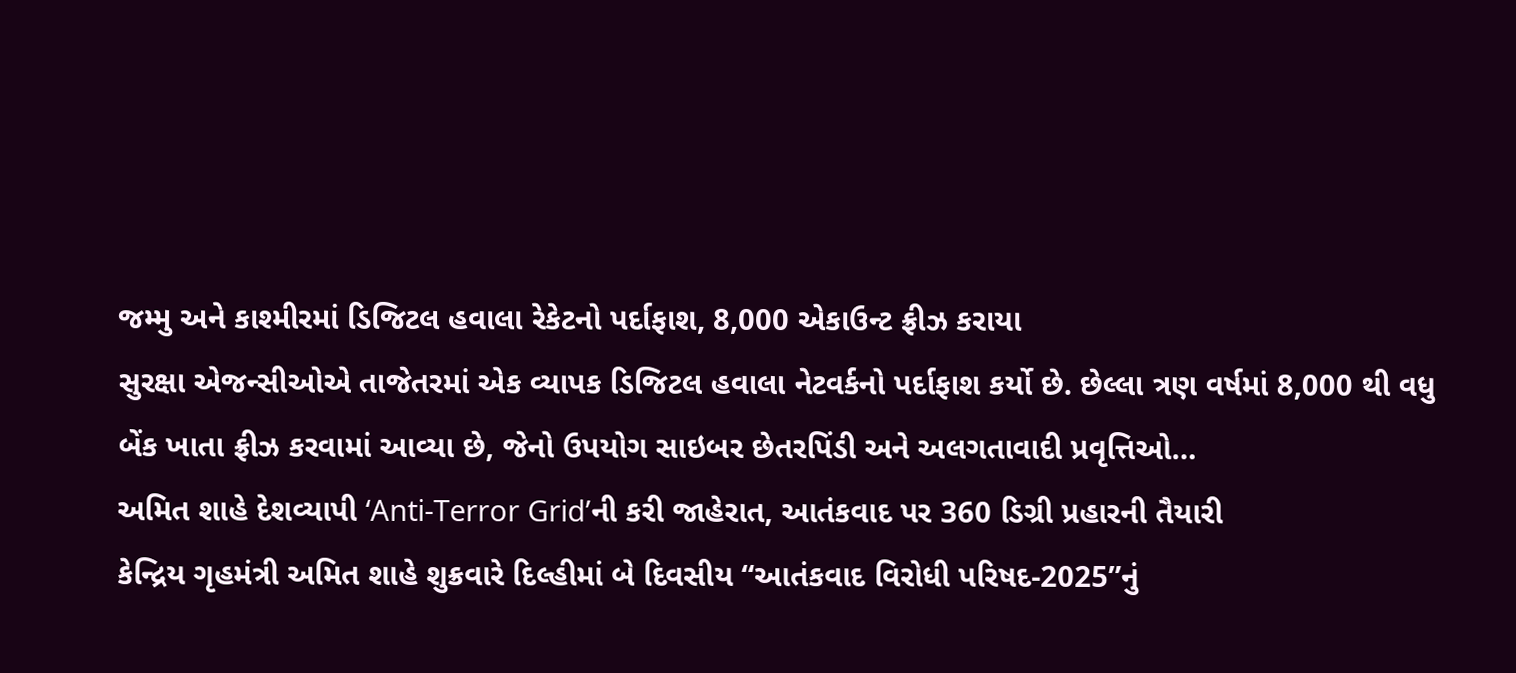જમ્મુ અને કાશ્મીરમાં ડિજિટલ હવાલા રેકેટનો પર્દાફાશ, 8,000 એકાઉન્ટ ફ્રીઝ કરાયા
સુરક્ષા એજન્સીઓએ તાજેતરમાં એક વ્યાપક ડિજિટલ હવાલા નેટવર્કનો પર્દાફાશ કર્યો છે. છેલ્લા ત્રણ વર્ષમાં 8,000 થી વધુ બેંક ખાતા ફ્રીઝ કરવામાં આવ્યા છે, જેનો ઉપયોગ સાઇબર છેતરપિંડી અને અલગતાવાદી પ્રવૃત્તિઓ…
અમિત શાહે દેશવ્યાપી ‘Anti-Terror Grid’ની કરી જાહેરાત, આતંકવાદ પર 360 ડિગ્રી પ્રહારની તૈયારી
કેન્દ્રિય ગૃહમંત્રી અમિત શાહે શુક્રવારે દિલ્હીમાં બે દિવસીય “આતંકવાદ વિરોધી પરિષદ-2025”નું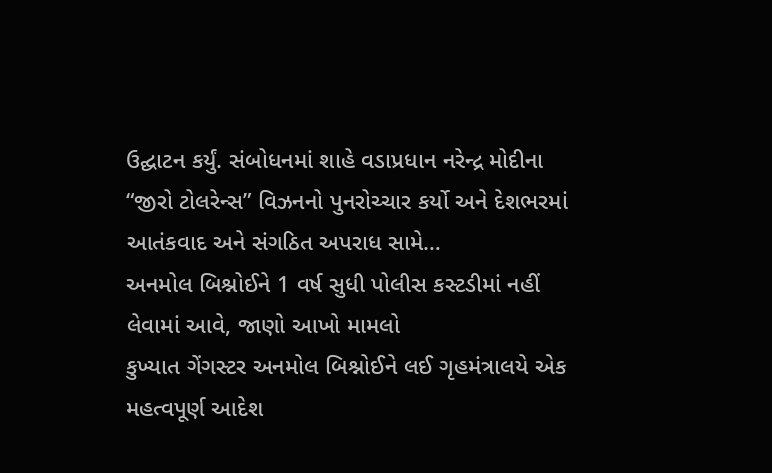ઉદ્ઘાટન કર્યું. સંબોધનમાં શાહે વડાપ્રધાન નરેન્દ્ર મોદીના “જીરો ટોલરેન્સ” વિઝનનો પુનરોચ્ચાર કર્યો અને દેશભરમાં આતંકવાદ અને સંગઠિત અપરાધ સામે…
અનમોલ બિશ્નોઈને 1 વર્ષ સુધી પોલીસ કસ્ટડીમાં નહીં લેવામાં આવે, જાણો આખો મામલો
કુખ્યાત ગેંગસ્ટર અનમોલ બિશ્નોઈને લઈ ગૃહમંત્રાલયે એક મહત્વપૂર્ણ આદેશ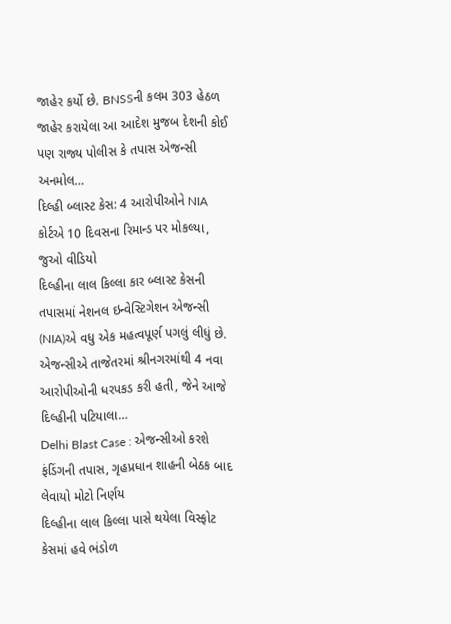જાહેર કર્યો છે. BNSSની કલમ 303 હેઠળ જાહેર કરાયેલા આ આદેશ મુજબ દેશની કોઈ પણ રાજ્ય પોલીસ કે તપાસ એજન્સી અનમોલ…
દિલ્હી બ્લાસ્ટ કેસ: 4 આરોપીઓને NIA કોર્ટએ 10 દિવસના રિમાન્ડ પર મોકલ્યા, જુઓ વીડિયો
દિલ્હીના લાલ કિલ્લા કાર બ્લાસ્ટ કેસની તપાસમાં નેશનલ ઇન્વેસ્ટિગેશન એજન્સી (NIA)એ વધુ એક મહત્વપૂર્ણ પગલું લીધું છે. એજન્સીએ તાજેતરમાં શ્રીનગરમાંથી 4 નવા આરોપીઓની ધરપકડ કરી હતી, જેને આજે દિલ્હીની પટિયાલા…
Delhi Blast Case : એજન્સીઓ કરશે ફંડિંગની તપાસ, ગૃહપ્રધાન શાહની બેઠક બાદ લેવાયો મોટો નિર્ણય
દિલ્હીના લાલ કિલ્લા પાસે થયેલા વિસ્ફોટ કેસમાં હવે ભંડોળ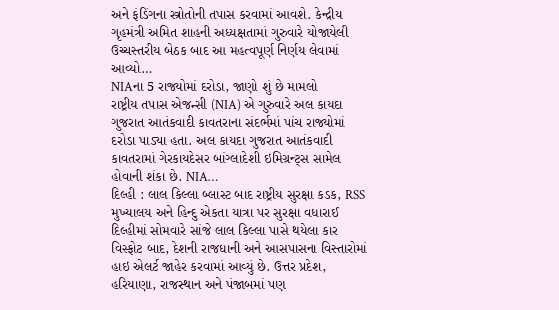અને ફંડિંગના સ્ત્રોતોની તપાસ કરવામાં આવશે. કેન્દ્રીય ગૃહમંત્રી અમિત શાહની અધ્યક્ષતામાં ગુરુવારે યોજાયેલી ઉચ્ચસ્તરીય બેઠક બાદ આ મહત્વપૂર્ણ નિર્ણય લેવામાં આવ્યો…
NIAના 5 રાજ્યોમાં દરોડા, જાણો શું છે મામલો
રાષ્ટ્રીય તપાસ એજન્સી (NIA) એ ગુરુવારે અલ કાયદા ગુજરાત આતંકવાદી કાવતરાના સંદર્ભમાં પાંચ રાજ્યોમાં દરોડા પાડ્યા હતા. અલ કાયદા ગુજરાત આતંકવાદી કાવતરામાં ગેરકાયદેસર બાંગ્લાદેશી ઇમિગ્રન્ટ્સ સામેલ હોવાની શંકા છે. NIA…
દિલ્હી : લાલ કિલ્લા બ્લાસ્ટ બાદ રાષ્ટ્રીય સુરક્ષા કડક, RSS મુખ્યાલય અને હિન્દુ એકતા યાત્રા પર સુરક્ષા વધારાઈ
દિલ્હીમાં સોમવારે સાંજે લાલ કિલ્લા પાસે થયેલા કાર વિસ્ફોટ બાદ, દેશની રાજધાની અને આસપાસના વિસ્તારોમાં હાઇ એલર્ટ જાહેર કરવામાં આવ્યું છે. ઉત્તર પ્રદેશ, હરિયાણા, રાજસ્થાન અને પંજાબમાં પણ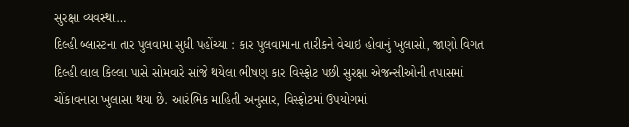સુરક્ષા વ્યવસ્થા…
દિલ્હી બ્લાસ્ટના તાર પુલવામા સુધી પહોંચ્યા : કાર પુલવામાના તારીકને વેચાઇ હોવાનું ખુલાસો, જાણો વિગત
દિલ્હી લાલ કિલ્લા પાસે સોમવારે સાંજે થયેલા ભીષણ કાર વિસ્ફોટ પછી સુરક્ષા એજન્સીઓની તપાસમાં ચોંકાવનારા ખુલાસા થયા છે. આરંભિક માહિતી અનુસાર, વિસ્ફોટમાં ઉપયોગમાં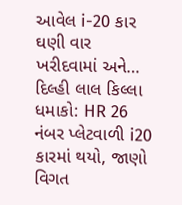આવેલ i-20 કાર ઘણી વાર ખરીદવામાં અને…
દિલ્હી લાલ કિલ્લા ધમાકો: HR 26 નંબર પ્લેટવાળી i20 કારમાં થયો, જાણો વિગત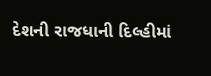દેશની રાજધાની દિલ્હીમાં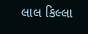લાલ કિલ્લા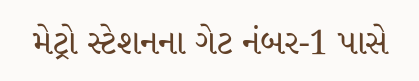મેટ્રો સ્ટેશનના ગેટ નંબર-1 પાસે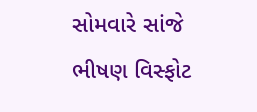સોમવારે સાંજે ભીષણ વિસ્ફોટ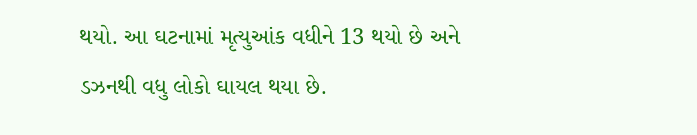થયો. આ ઘટનામાં મૃત્યુઆંક વધીને 13 થયો છે અને ડઝનથી વધુ લોકો ઘાયલ થયા છે.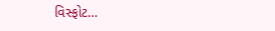વિસ્ફોટ…